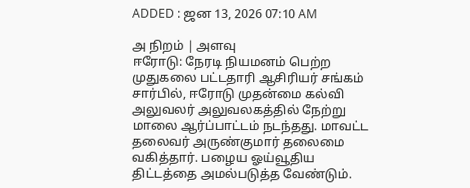ADDED : ஜன 13, 2026 07:10 AM

அ நிறம் | அளவு
ஈரோடு: நேரடி நியமனம் பெற்ற முதுகலை பட்டதாரி ஆசிரியர் சங்கம் சார்பில், ஈரோடு முதன்மை கல்வி அலுவலர் அலுவலகத்தில் நேற்று மாலை ஆர்ப்பாட்டம் நடந்தது. மாவட்ட தலைவர் அருண்குமார் தலைமை வகித்தார். பழைய ஓய்வூதிய திட்டத்தை அமல்படுத்த வேண்டும்.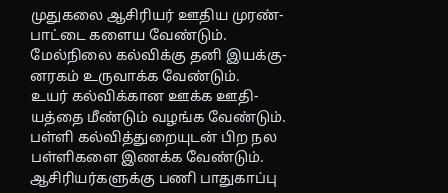முதுகலை ஆசிரியர் ஊதிய முரண்-பாட்டை களைய வேண்டும். மேல்நிலை கல்விக்கு தனி இயக்கு-னரகம் உருவாக்க வேண்டும்.
உயர் கல்விக்கான ஊக்க ஊதி-யத்தை மீண்டும் வழங்க வேண்டும். பள்ளி கல்வித்துறையுடன் பிற நல பள்ளிகளை இணக்க வேண்டும். ஆசிரியர்களுக்கு பணி பாதுகாப்பு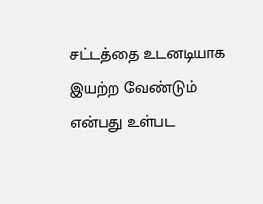சட்டத்தை உடனடியாக இயற்ற வேண்டும் என்பது உள்பட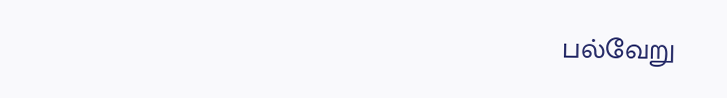பல்வேறு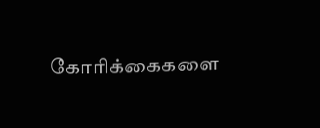கோரிக்கைகளை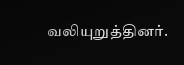வலியுறுத்தினர்.